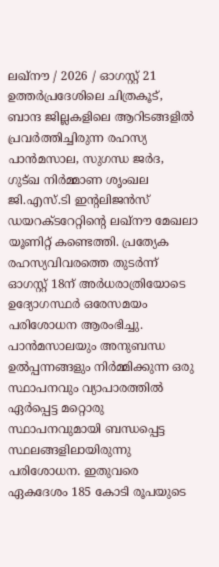ലഖ്നൗ / 2026 / ഓഗസ്റ്റ് 21
ഉത്തർപ്രദേശിലെ ചിത്രകൂട്, ബാന്ദ ജില്ലകളിലെ ആറിടങ്ങളിൽ പ്രവർത്തിച്ചിരുന്ന രഹസ്യ പാൻമസാല, സുഗന്ധ ജർദ, ഗുട്ഖ നിർമ്മാണ ശൃംഖല ജി.എസ്.ടി ഇന്റലിജൻസ് ഡയറക്ടറേറ്റിന്റെ ലഖ്നൗ മേഖലാ യൂണിറ്റ് കണ്ടെത്തി. പ്രത്യേക രഹസ്യവിവരത്തെ തുടർന്ന് ഓഗസ്റ്റ് 18ന് അർധരാത്രിയോടെ ഉദ്യോഗസ്ഥർ ഒരേസമയം പരിശോധന ആരംഭിച്ചു. പാൻമസാലയും അനുബന്ധ ഉൽപ്പന്നങ്ങളും നിർമ്മിക്കുന്ന ഒരു സ്ഥാപനവും വ്യാപാരത്തിൽ ഏർപ്പെട്ട മറ്റൊരു സ്ഥാപനവുമായി ബന്ധപ്പെട്ട സ്ഥലങ്ങളിലായിരുന്നു പരിശോധന. ഇതുവരെ ഏകദേശം 185 കോടി രൂപയുടെ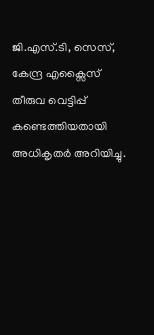ജി.എസ്.ടി, സെസ്, കേന്ദ്ര എക്സൈസ് തീരുവ വെട്ടിപ്പ് കണ്ടെത്തിയതായി അധികൃതർ അറിയിച്ചു.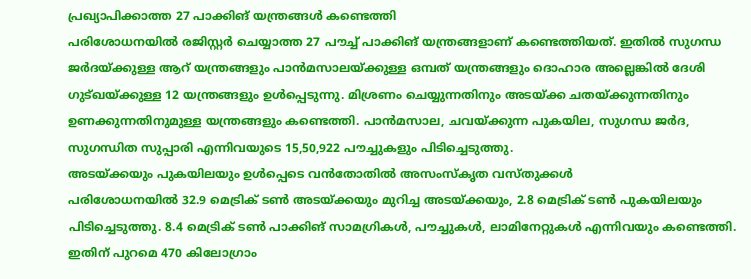പ്രഖ്യാപിക്കാത്ത 27 പാക്കിങ് യന്ത്രങ്ങൾ കണ്ടെത്തി
പരിശോധനയിൽ രജിസ്റ്റർ ചെയ്യാത്ത 27 പൗച്ച് പാക്കിങ് യന്ത്രങ്ങളാണ് കണ്ടെത്തിയത്. ഇതിൽ സുഗന്ധ ജർദയ്ക്കുള്ള ആറ് യന്ത്രങ്ങളും പാൻമസാലയ്ക്കുള്ള ഒമ്പത് യന്ത്രങ്ങളും ദൊഹാര അല്ലെങ്കിൽ ദേശി ഗുട്ഖയ്ക്കുള്ള 12 യന്ത്രങ്ങളും ഉൾപ്പെടുന്നു. മിശ്രണം ചെയ്യുന്നതിനും അടയ്ക്ക ചതയ്ക്കുന്നതിനും ഉണക്കുന്നതിനുമുള്ള യന്ത്രങ്ങളും കണ്ടെത്തി. പാൻമസാല, ചവയ്ക്കുന്ന പുകയില, സുഗന്ധ ജർദ, സുഗന്ധിത സുപ്പാരി എന്നിവയുടെ 15,50,922 പൗച്ചുകളും പിടിച്ചെടുത്തു.
അടയ്ക്കയും പുകയിലയും ഉൾപ്പെടെ വൻതോതിൽ അസംസ്കൃത വസ്തുക്കൾ
പരിശോധനയിൽ 32.9 മെട്രിക് ടൺ അടയ്ക്കയും മുറിച്ച അടയ്ക്കയും, 2.8 മെട്രിക് ടൺ പുകയിലയും പിടിച്ചെടുത്തു. 8.4 മെട്രിക് ടൺ പാക്കിങ് സാമഗ്രികൾ, പൗച്ചുകൾ, ലാമിനേറ്റുകൾ എന്നിവയും കണ്ടെത്തി. ഇതിന് പുറമെ 470 കിലോഗ്രാം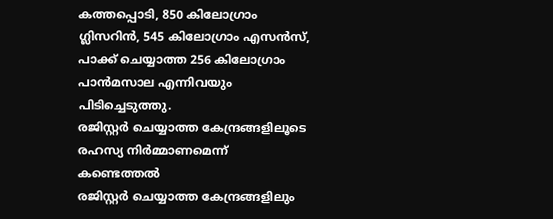കത്തപ്പൊടി, 850 കിലോഗ്രാം ഗ്ലിസറിൻ, 545 കിലോഗ്രാം എസൻസ്, പാക്ക് ചെയ്യാത്ത 256 കിലോഗ്രാം പാൻമസാല എന്നിവയും പിടിച്ചെടുത്തു.
രജിസ്റ്റർ ചെയ്യാത്ത കേന്ദ്രങ്ങളിലൂടെ രഹസ്യ നിർമ്മാണമെന്ന് കണ്ടെത്തൽ
രജിസ്റ്റർ ചെയ്യാത്ത കേന്ദ്രങ്ങളിലും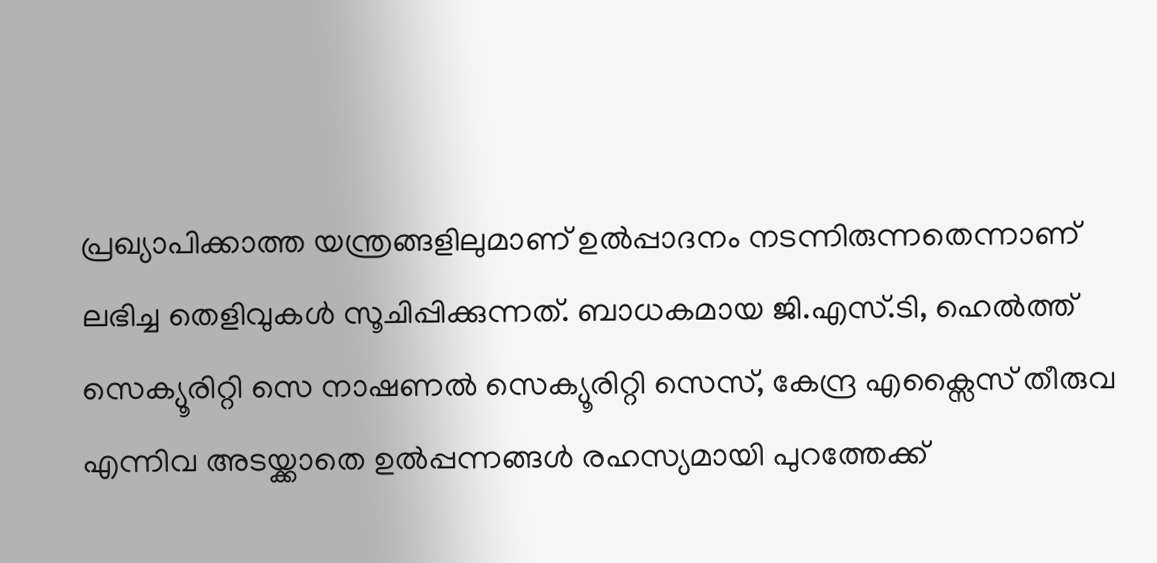പ്രഖ്യാപിക്കാത്ത യന്ത്രങ്ങളിലുമാണ് ഉൽപ്പാദനം നടന്നിരുന്നതെന്നാണ് ലഭിച്ച തെളിവുകൾ സൂചിപ്പിക്കുന്നത്. ബാധകമായ ജി.എസ്.ടി, ഹെൽത്ത് സെക്യൂരിറ്റി സെ നാഷണൽ സെക്യൂരിറ്റി സെസ്, കേന്ദ്ര എക്സൈസ് തീരുവ എന്നിവ അടയ്ക്കാതെ ഉൽപ്പന്നങ്ങൾ രഹസ്യമായി പുറത്തേക്ക്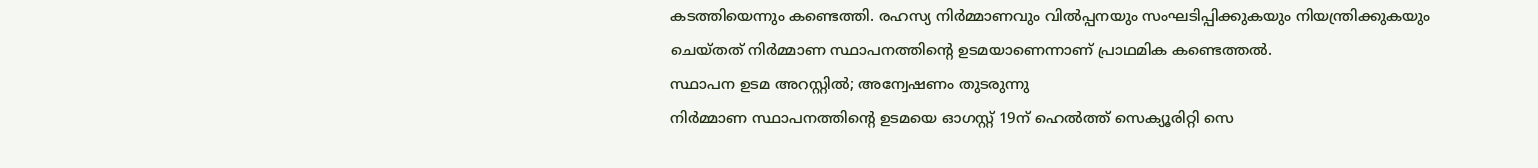കടത്തിയെന്നും കണ്ടെത്തി. രഹസ്യ നിർമ്മാണവും വിൽപ്പനയും സംഘടിപ്പിക്കുകയും നിയന്ത്രിക്കുകയും ചെയ്തത് നിർമ്മാണ സ്ഥാപനത്തിന്റെ ഉടമയാണെന്നാണ് പ്രാഥമിക കണ്ടെത്തൽ.
സ്ഥാപന ഉടമ അറസ്റ്റിൽ; അന്വേഷണം തുടരുന്നു
നിർമ്മാണ സ്ഥാപനത്തിന്റെ ഉടമയെ ഓഗസ്റ്റ് 19ന് ഹെൽത്ത് സെക്യൂരിറ്റി സെ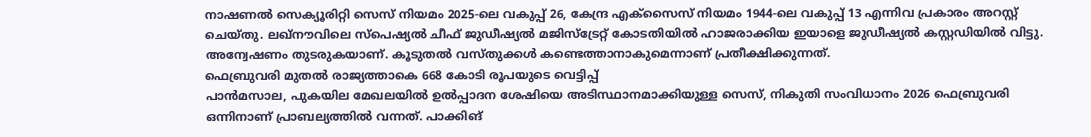നാഷണൽ സെക്യൂരിറ്റി സെസ് നിയമം 2025-ലെ വകുപ്പ് 26, കേന്ദ്ര എക്സൈസ് നിയമം 1944-ലെ വകുപ്പ് 13 എന്നിവ പ്രകാരം അറസ്റ്റ് ചെയ്തു. ലഖ്നൗവിലെ സ്പെഷ്യൽ ചീഫ് ജുഡീഷ്യൽ മജിസ്ട്രേറ്റ് കോടതിയിൽ ഹാജരാക്കിയ ഇയാളെ ജുഡീഷ്യൽ കസ്റ്റഡിയിൽ വിട്ടു. അന്വേഷണം തുടരുകയാണ്. കൂടുതൽ വസ്തുക്കൾ കണ്ടെത്താനാകുമെന്നാണ് പ്രതീക്ഷിക്കുന്നത്.
ഫെബ്രുവരി മുതൽ രാജ്യത്താകെ 668 കോടി രൂപയുടെ വെട്ടിപ്പ്
പാൻമസാല, പുകയില മേഖലയിൽ ഉൽപ്പാദന ശേഷിയെ അടിസ്ഥാനമാക്കിയുള്ള സെസ്, നികുതി സംവിധാനം 2026 ഫെബ്രുവരി ഒന്നിനാണ് പ്രാബല്യത്തിൽ വന്നത്. പാക്കിങ്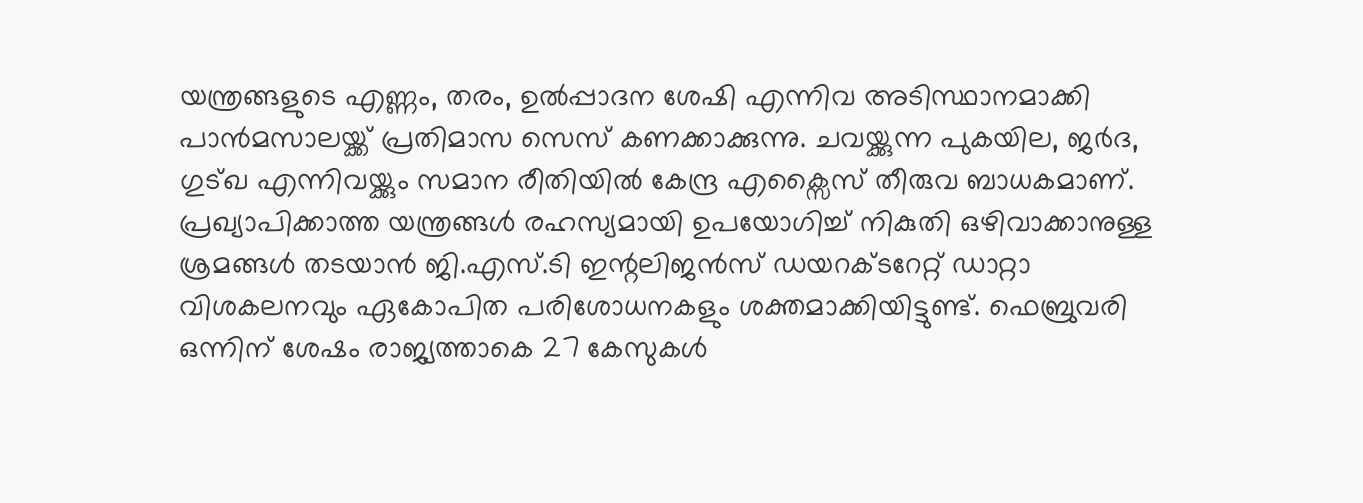യന്ത്രങ്ങളുടെ എണ്ണം, തരം, ഉൽപ്പാദന ശേഷി എന്നിവ അടിസ്ഥാനമാക്കി പാൻമസാലയ്ക്ക് പ്രതിമാസ സെസ് കണക്കാക്കുന്നു. ചവയ്ക്കുന്ന പുകയില, ജർദ, ഗുട്ഖ എന്നിവയ്ക്കും സമാന രീതിയിൽ കേന്ദ്ര എക്സൈസ് തീരുവ ബാധകമാണ്. പ്രഖ്യാപിക്കാത്ത യന്ത്രങ്ങൾ രഹസ്യമായി ഉപയോഗിച്ച് നികുതി ഒഴിവാക്കാനുള്ള ശ്രമങ്ങൾ തടയാൻ ജി.എസ്.ടി ഇന്റലിജൻസ് ഡയറക്ടറേറ്റ് ഡാറ്റാ വിശകലനവും ഏകോപിത പരിശോധനകളും ശക്തമാക്കിയിട്ടുണ്ട്. ഫെബ്രുവരി ഒന്നിന് ശേഷം രാജ്യത്താകെ 27 കേസുകൾ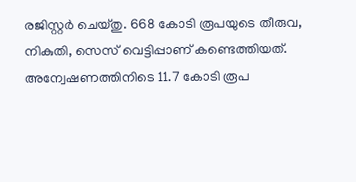രജിസ്റ്റർ ചെയ്തു. 668 കോടി രൂപയുടെ തീരുവ, നികുതി, സെസ് വെട്ടിപ്പാണ് കണ്ടെത്തിയത്. അന്വേഷണത്തിനിടെ 11.7 കോടി രൂപ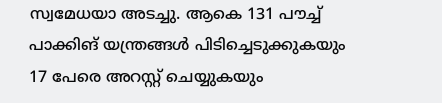സ്വമേധയാ അടച്ചു. ആകെ 131 പൗച്ച് പാക്കിങ് യന്ത്രങ്ങൾ പിടിച്ചെടുക്കുകയും 17 പേരെ അറസ്റ്റ് ചെയ്യുകയും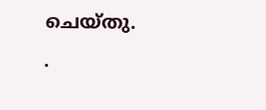ചെയ്തു.
.